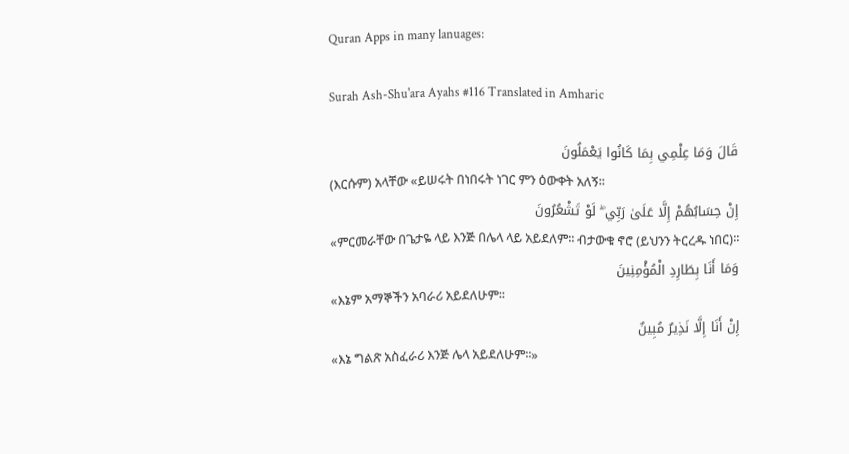Quran Apps in many lanuages:

Surah Ash-Shu'ara Ayahs #116 Translated in Amharic

قَالَ وَمَا عِلْمِي بِمَا كَانُوا يَعْمَلُونَ
(እርሱም) አላቸው «ይሠሩት በነበሩት ነገር ምን ዕውቀት አለኝ፡፡
إِنْ حِسَابُهُمْ إِلَّا عَلَىٰ رَبِّي ۖ لَوْ تَشْعُرُونَ
«ምርመራቸው በጌታዬ ላይ እንጅ በሌላ ላይ አይደለም፡፡ ብታውቁ ኖሮ (ይህንን ትርረዱ ነበር)፡፡
وَمَا أَنَا بِطَارِدِ الْمُؤْمِنِينَ
«እኔም አማኞችን አባራሪ አይደለሁም፡፡
إِنْ أَنَا إِلَّا نَذِيرٌ مُبِينٌ
«እኔ ግልጽ አስፈራሪ እንጅ ሌላ አይደለሁም፡፡»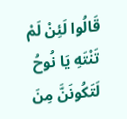قَالُوا لَئِنْ لَمْ تَنْتَهِ يَا نُوحُ لَتَكُونَنَّ مِنَ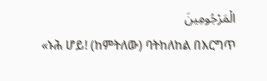الْمَرْجُومِينَ
«ኑሕ ሆይ! (ከምትለው) ባትከለከል በእርግጥ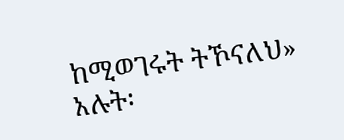ከሚወገሩት ትኾናለህ» አሉት፡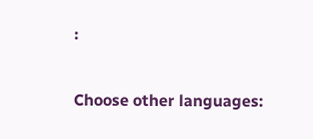፡

Choose other languages: